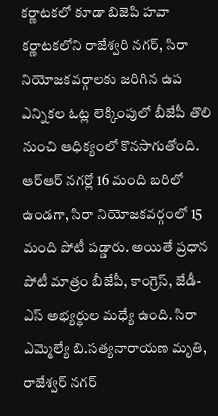కర్ణాటకలో కూడా బిజెపి హవా
కర్ణాటకలోని రాజేశ్వరి నగర్, సిరా నియోజకవర్గాలకు జరిగిన ఉప ఎన్నికల ఓట్ల లెక్కింపులో బీజేపీ తొలి నుంచి ఆధిక్యంలో కొనసాగుతోంది. ఆర్ఆర్ నగర్లో 16 మంది బరిలో ఉండగా, సిరా నియోజకవర్గంలో 15 మంది పోటీ పడ్డారు. అయితే ప్రధాన పోటీ మాత్రం బీజేపీ, కాంగ్రెస్, జేడీ-ఎస్ అభ్యర్థుల మధ్యే ఉంది. సిరా ఎమ్మెల్యే బి.సత్యనారాయణ మృతి, రాజేశ్వర్ నగర్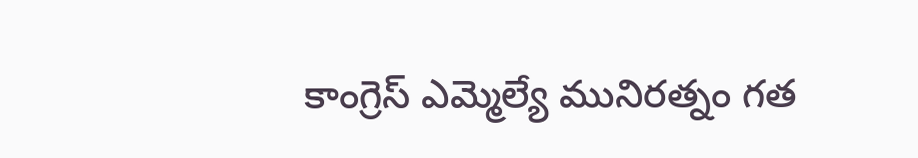కాంగ్రెస్ ఎమ్మెల్యే మునిరత్నం గత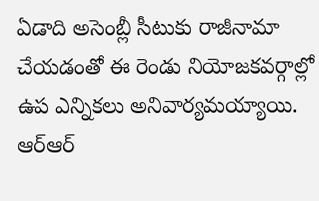ఏడాది అసెంబ్లీ సీటుకు రాజీనామా చేయడంతో ఈ రెండు నియోజకవర్గాల్లో ఉప ఎన్నికలు అనివార్యమయ్యాయి. ఆర్ఆర్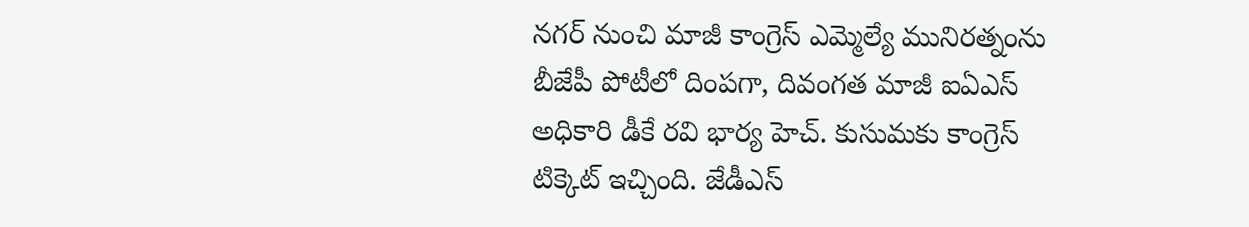నగర్ నుంచి మాజీ కాంగ్రెస్ ఎమ్మెల్యే మునిరత్నంను బీజేపీ పోటీలో దింపగా, దివంగత మాజీ ఐఏఎస్ అధికారి డీకే రవి భార్య హెచ్. కుసుమకు కాంగ్రెస్ టిక్కెట్ ఇచ్చింది. జేడీఎస్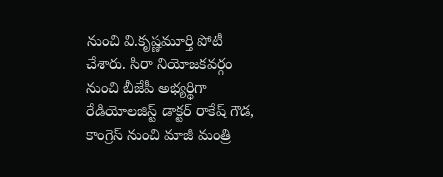నుంచి వి.కృష్ణమూర్తి పోటీ చేశారు. సిరా నియోజకవర్గం నుంచి బీజేపీ అభ్యర్థిగా రేడియోలజిస్ట్ డాక్టర్ రాకేష్ గౌడ, కాంగ్రెస్ నుంచి మాజీ మంత్రి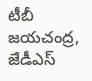టీబీ జయచంద్ర, జేడీఎస్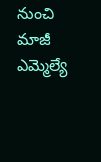నుంచి మాజీ ఎమ్మెల్యే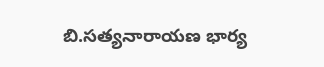బి.సత్యనారాయణ భార్య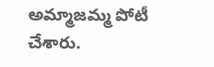అమ్మాజమ్మ పోటీ చేశారు.